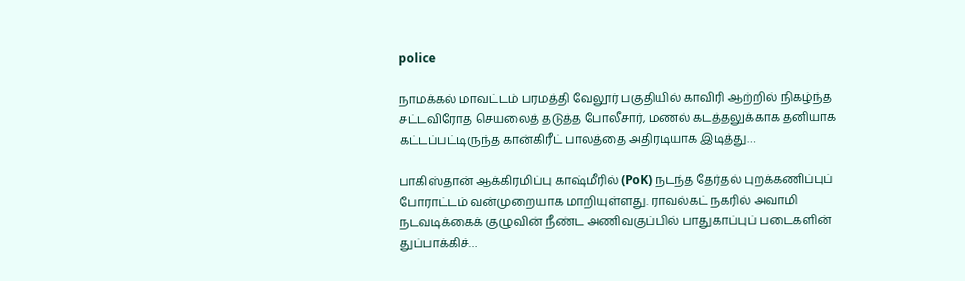police

நாமக்கல் மாவட்டம் பரமத்தி வேலூர் பகுதியில் காவிரி ஆற்றில் நிகழ்ந்த சட்டவிரோத செயலைத் தடுத்த போலீசார், மணல் கடத்தலுக்காக தனியாக கட்டப்பட்டிருந்த கான்கிரீட் பாலத்தை அதிரடியாக இடித்து…

பாகிஸ்தான் ஆக்கிரமிப்பு காஷ்மீரில் (PoK) நடந்த தேர்தல் புறக்கணிப்புப் போராட்டம் வன்முறையாக மாறியுள்ளது. ராவல்கட் நகரில் அவாமி நடவடிக்கைக் குழுவின் நீண்ட அணிவகுப்பில் பாதுகாப்புப் படைகளின் துப்பாக்கிச்…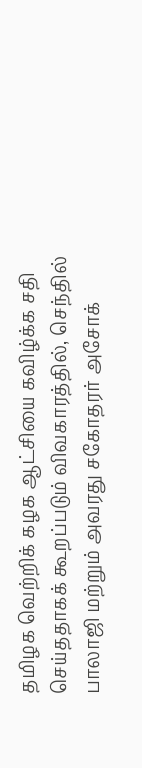தமிழக வெற்றிக் கழக ஆட்சியை கவிழ்க்க சதி செய்ததாகக் கூறப்படும் விவகாரத்தில், செந்தில் பாலாஜி மற்றும் அவரது சகோதரர் அசோக்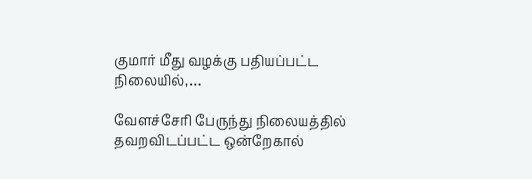குமார் மீது வழக்கு பதியப்பட்ட நிலையில்,…

வேளச்சேரி பேருந்து நிலையத்தில் தவறவிடப்பட்ட ஒன்றேகால்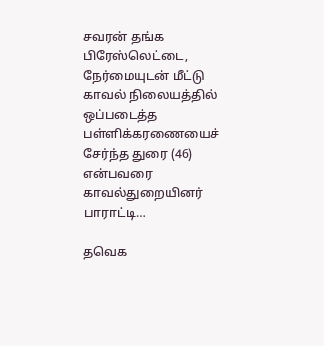சவரன் தங்க பிரேஸ்லெட்டை, நேர்மையுடன் மீட்டு காவல் நிலையத்தில் ஒப்படைத்த பள்ளிக்கரணையைச் சேர்ந்த துரை (46) என்பவரை காவல்துறையினர் பாராட்டி…

தவெக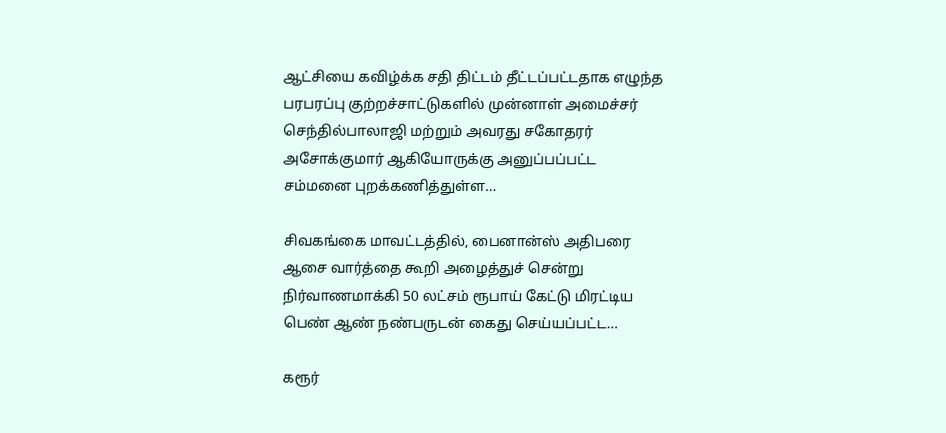ஆட்சியை கவிழ்க்க சதி திட்டம் தீட்டப்பட்டதாக எழுந்த பரபரப்பு குற்றச்சாட்டுகளில் முன்னாள் அமைச்சர் செந்தில்பாலாஜி மற்றும் அவரது சகோதரர் அசோக்குமார் ஆகியோருக்கு அனுப்பப்பட்ட சம்மனை புறக்கணித்துள்ள…

சிவகங்கை மாவட்டத்தில், பைனான்ஸ் அதிபரை ஆசை வார்த்தை கூறி அழைத்துச் சென்று நிர்வாணமாக்கி 50 லட்சம் ரூபாய் கேட்டு மிரட்டிய பெண் ஆண் நண்பருடன் கைது செய்யப்பட்ட…

கரூர்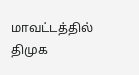மாவட்டத்தில் திமுக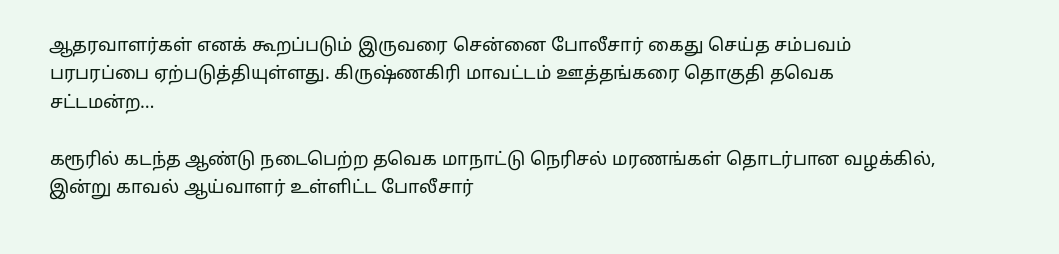ஆதரவாளர்கள் எனக் கூறப்படும் இருவரை சென்னை போலீசார் கைது செய்த சம்பவம் பரபரப்பை ஏற்படுத்தியுள்ளது. கிருஷ்ணகிரி மாவட்டம் ஊத்தங்கரை தொகுதி தவெக சட்டமன்ற…

கரூரில் கடந்த ஆண்டு நடைபெற்ற தவெக மாநாட்டு நெரிசல் மரணங்கள் தொடர்பான வழக்கில், இன்று காவல் ஆய்வாளர் உள்ளிட்ட போலீசார்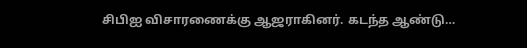சிபிஐ விசாரணைக்கு ஆஜராகினர். கடந்த ஆண்டு…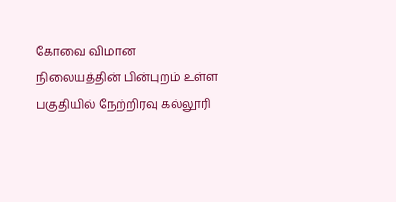கோவை விமான நிலையத்தின் பின்புறம் உள்ள பகுதியில் நேற்றிரவு கல்லூரி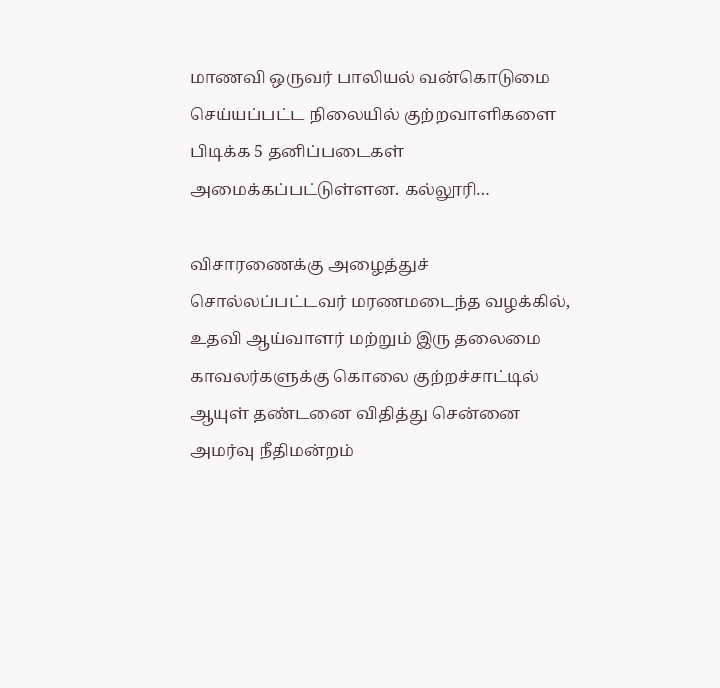மாணவி ஒருவர் பாலியல் வன்கொடுமை செய்யப்பட்ட நிலையில் குற்றவாளிகளை பிடிக்க 5 தனிப்படைகள் அமைக்கப்பட்டுள்ளன. கல்லூரி…

விசாரணைக்கு அழைத்துச் சொல்லப்பட்டவர் மரணமடைந்த வழக்கில், உதவி ஆய்வாளர் மற்றும் இரு தலைமை காவலர்களுக்கு கொலை குற்றச்சாட்டில் ஆயுள் தண்டனை விதித்து சென்னை அமர்வு நீதிமன்றம்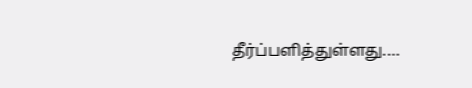தீர்ப்பளித்துள்ளது.…